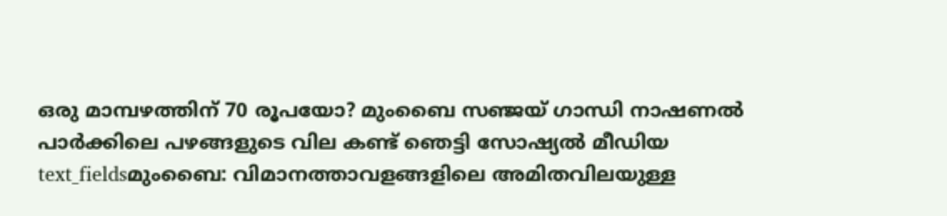ഒരു മാമ്പഴത്തിന് 70 രൂപയോ? മുംബൈ സഞ്ജയ് ഗാന്ധി നാഷണൽ പാർക്കിലെ പഴങ്ങളുടെ വില കണ്ട് ഞെട്ടി സോഷ്യൽ മീഡിയ
text_fieldsമുംബൈ: വിമാനത്താവളങ്ങളിലെ അമിതവിലയുള്ള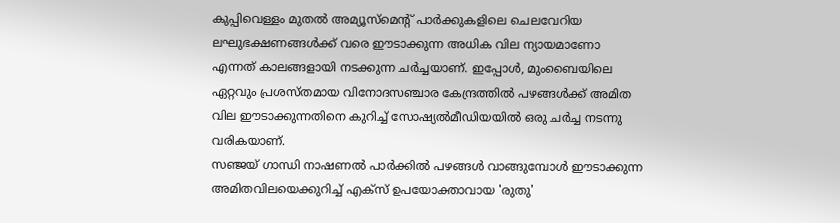കുപ്പിവെള്ളം മുതൽ അമ്യൂസ്മെന്റ് പാർക്കുകളിലെ ചെലവേറിയ ലഘുഭക്ഷണങ്ങൾക്ക് വരെ ഈടാക്കുന്ന അധിക വില ന്യായമാണോ എന്നത് കാലങ്ങളായി നടക്കുന്ന ചർച്ചയാണ്. ഇപ്പോൾ, മുംബൈയിലെ ഏറ്റവും പ്രശസ്തമായ വിനോദസഞ്ചാര കേന്ദ്രത്തിൽ പഴങ്ങൾക്ക് അമിത വില ഈടാക്കുന്നതിനെ കുറിച്ച് സോഷ്യൽമീഡിയയിൽ ഒരു ചർച്ച നടന്നു വരികയാണ്.
സഞ്ജയ് ഗാന്ധി നാഷണൽ പാർക്കിൽ പഴങ്ങൾ വാങ്ങുമ്പോൾ ഈടാക്കുന്ന അമിതവിലയെക്കുറിച്ച് എക്സ് ഉപയോക്താവായ 'രുതു'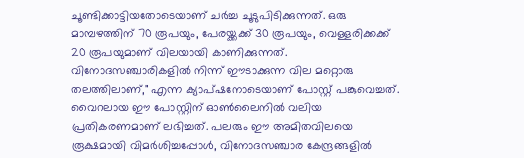ചൂണ്ടിക്കാട്ടിയതോടെയാണ് ചർച്ച ചൂടുപിടിക്കുന്നത്. ഒരു മാമ്പഴത്തിന് 70 രൂപയും, പേരയ്ക്കക്ക് 30 രൂപയും, വെള്ളരിക്കക്ക് 20 രൂപയുമാണ് വിലയായി കാണിക്കുന്നത്. വിനോദസഞ്ചാരികളിൽ നിന്ന് ഈടാക്കുന്ന വില മറ്റൊരു തലത്തിലാണ്," എന്ന ക്യാപ്ഷനോടെയാണ് പോസ്റ്റ് പങ്കുവെച്ചത്.
വൈറലായ ഈ പോസ്റ്റിന് ഓൺലൈനിൽ വലിയ പ്രതികരണമാണ് ലഭിച്ചത്. പലരും ഈ അമിതവിലയെ രൂക്ഷമായി വിമർശിച്ചപ്പോൾ, വിനോദസഞ്ചാര കേന്ദ്രങ്ങളിൽ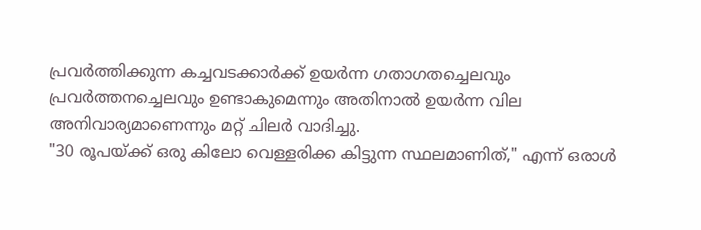പ്രവർത്തിക്കുന്ന കച്ചവടക്കാർക്ക് ഉയർന്ന ഗതാഗതച്ചെലവും പ്രവർത്തനച്ചെലവും ഉണ്ടാകുമെന്നും അതിനാൽ ഉയർന്ന വില അനിവാര്യമാണെന്നും മറ്റ് ചിലർ വാദിച്ചു.
"30 രൂപയ്ക്ക് ഒരു കിലോ വെള്ളരിക്ക കിട്ടുന്ന സ്ഥലമാണിത്," എന്ന് ഒരാൾ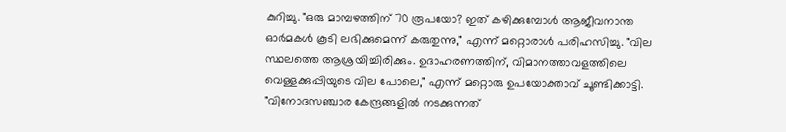കുറിച്ചു. "ഒരു മാമ്പഴത്തിന് 70 രൂപയോ? ഇത് കഴിക്കുമ്പോൾ ആജീവനാന്ത ഓർമകൾ കൂടി ലഭിക്കുമെന്ന് കരുതുന്നു," എന്ന് മറ്റൊരാൾ പരിഹസിച്ചു. "വില സ്ഥലത്തെ ആശ്രയിച്ചിരിക്കും. ഉദാഹരണത്തിന്, വിമാനത്താവളത്തിലെ വെള്ളക്കുപ്പിയുടെ വില പോലെ," എന്ന് മറ്റൊരു ഉപയോക്താവ് ചൂണ്ടിക്കാട്ടി. "വിനോദസഞ്ചാര കേന്ദ്രങ്ങളിൽ നടക്കുന്നത്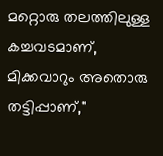മറ്റൊരു തലത്തിലുള്ള കച്ചവടമാണ്, മിക്കവാറും അതൊരു തട്ടിപ്പാണ്,"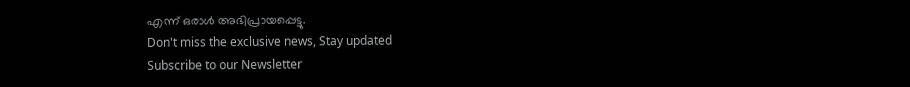എന്ന് ഒരാൾ അഭിപ്രായപ്പെട്ടു.
Don't miss the exclusive news, Stay updated
Subscribe to our Newsletter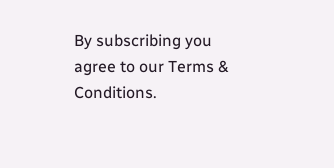By subscribing you agree to our Terms & Conditions.